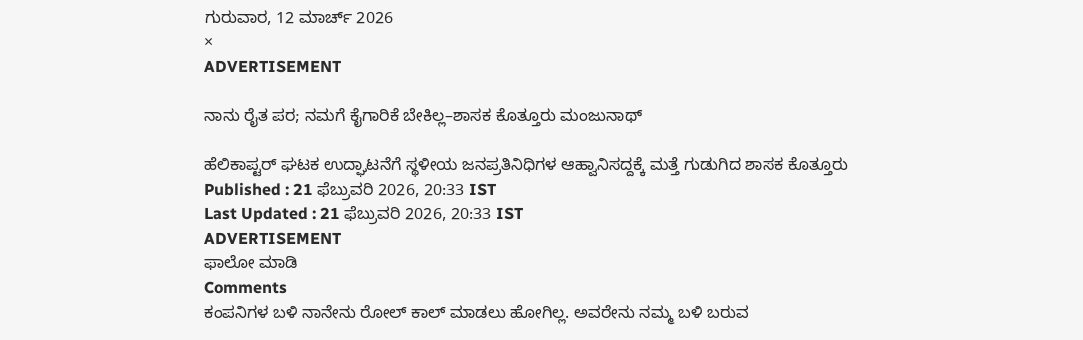ಗುರುವಾರ, 12 ಮಾರ್ಚ್ 2026
×
ADVERTISEMENT

ನಾನು ರೈತ ಪರ; ನಮಗೆ ಕೈಗಾರಿಕೆ ಬೇಕಿಲ್ಲ–ಶಾಸಕ ಕೊತ್ತೂರು ಮಂಜುನಾಥ್‌

ಹೆಲಿಕಾಪ್ಟರ್‌ ಘಟಕ ಉದ್ಘಾಟನೆಗೆ ಸ್ಥಳೀಯ ಜನಪ್ರತಿನಿಧಿಗಳ ಆಹ್ವಾನಿಸದ್ದಕ್ಕೆ ಮತ್ತೆ ಗುಡುಗಿದ ಶಾಸಕ ಕೊತ್ತೂರು
Published : 21 ಫೆಬ್ರುವರಿ 2026, 20:33 IST
Last Updated : 21 ಫೆಬ್ರುವರಿ 2026, 20:33 IST
ADVERTISEMENT
ಫಾಲೋ ಮಾಡಿ
Comments
ಕಂಪನಿಗಳ ಬಳಿ ನಾನೇನು ರೋಲ್‌ ಕಾಲ್‌ ಮಾಡಲು ಹೋಗಿಲ್ಲ. ಅವರೇನು ನಮ್ಮ ಬಳಿ‌ ಬರುವ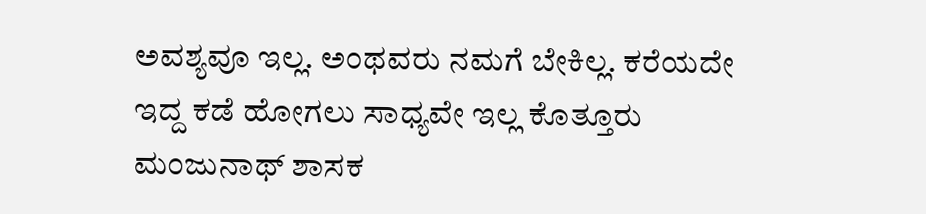ಅವಶ್ಯವೂ ಇಲ್ಲ. ಅಂಥವರು ನಮಗೆ ಬೇಕಿಲ್ಲ. ಕರೆಯದೇ‌ ಇದ್ದ ಕಡೆ ಹೋಗಲು ಸಾಧ್ಯವೇ ಇಲ್ಲ ಕೊತ್ತೂರು ಮಂಜುನಾಥ್‌ ಶಾಸಕ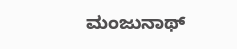ಮಂಜುನಾಥ್‌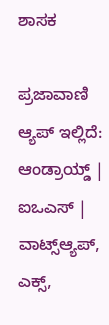ಶಾಸಕ

ಪ್ರಜಾವಾಣಿ ಆ್ಯಪ್ ಇಲ್ಲಿದೆ: ಆಂಡ್ರಾಯ್ಡ್ | ಐಒಎಸ್ | ವಾಟ್ಸ್ಆ್ಯಪ್, ಎಕ್ಸ್,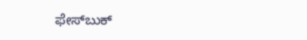ಫೇಸ್‌ಬುಕ್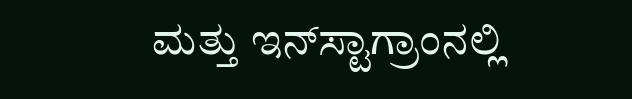ಮತ್ತು ಇನ್‌ಸ್ಟಾಗ್ರಾಂನಲ್ಲಿ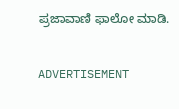ಪ್ರಜಾವಾಣಿ ಫಾಲೋ ಮಾಡಿ.

ADVERTISEMENT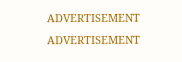ADVERTISEMENT
ADVERTISEMENT